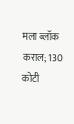मला ब्लॉक कराल; 130 कोटी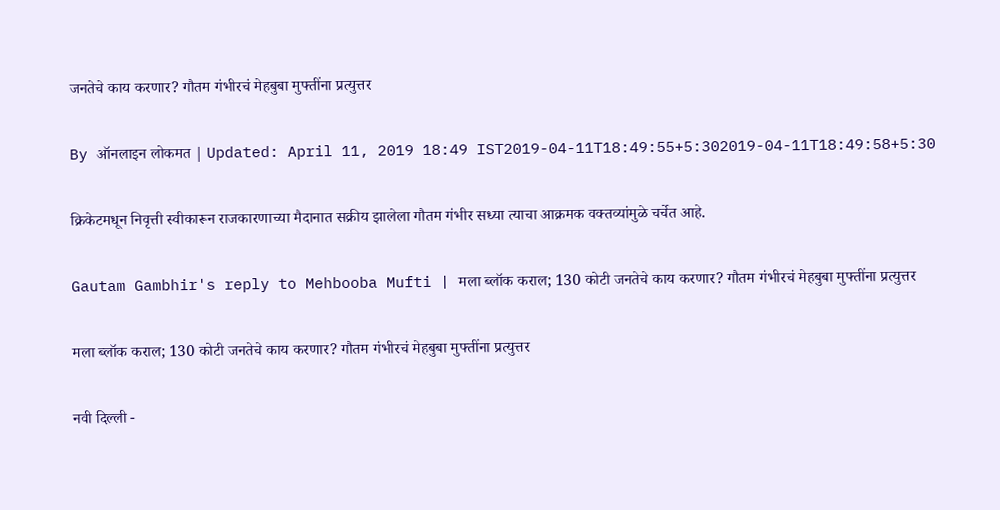जनतेचे काय करणार? गौतम गंभीरचं मेहबुबा मुफ्तींना प्रत्युत्तर

By ऑनलाइन लोकमत | Updated: April 11, 2019 18:49 IST2019-04-11T18:49:55+5:302019-04-11T18:49:58+5:30

क्रिकेटमधून निवृत्ती स्वीकारून राजकारणाच्या मैदानात सक्रीय झालेला गौतम गंभीर सध्या त्याचा आक्रमक वक्तव्यांमुळे चर्चेत आहे.

Gautam Gambhir's reply to Mehbooba Mufti | मला ब्लॉक कराल; 130 कोटी जनतेचे काय करणार? गौतम गंभीरचं मेहबुबा मुफ्तींना प्रत्युत्तर

मला ब्लॉक कराल; 130 कोटी जनतेचे काय करणार? गौतम गंभीरचं मेहबुबा मुफ्तींना प्रत्युत्तर

नवी दिल्ली -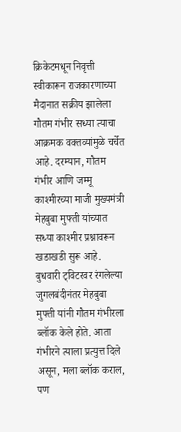क्रिकेटमधून निवृत्ती स्वीकारून राजकारणाच्या मैदानात सक्रीय झालेला गौतम गंभीर सध्या त्याचा आक्रमक वक्तव्यांमुळे चर्चेत आहे. दरम्यान, गौतम गंभीर आणि जम्मू काश्मीरच्या माजी मुख्यमंत्री मेहबुबा मुफ्ती यांच्यात सध्या काश्मीर प्रश्नावरून खडाखडी सुरू आहे. बुधवारी ट्विटरवर रंगलेल्या जुगलबंदीनंतर मेहबुबा मुफ्ती यांनी गौतम गंभीरला ब्लॉक केले होते. आता गंभीरने त्याला प्रत्युत्त दिले असून, मला ब्लॉक कराल, पण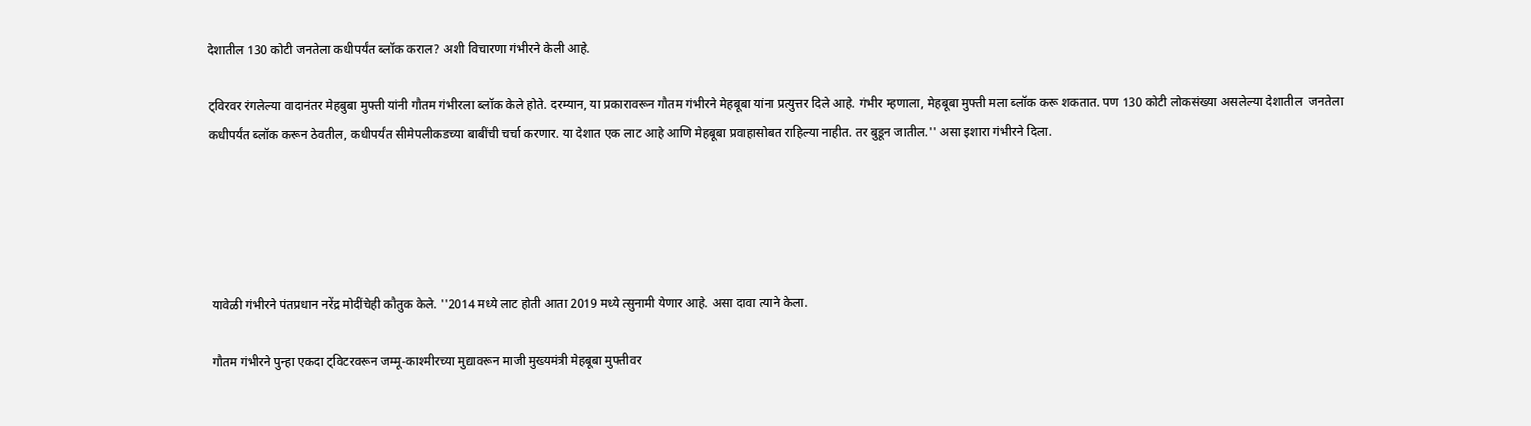देशातील 130 कोटी जनतेला कधीपर्यंत ब्लॉक कराल? अशी विचारणा गंभीरने केली आहे.

ट्विरवर रंगलेल्या वादानंतर मेहबुबा मुफ्ती यांनी गौतम गंभीरला ब्लॉक केले होते. दरम्यान, या प्रकारावरून गौतम गंभीरने मेहबूबा यांना प्रत्युत्तर दिले आहे. गंभीर म्हणाला, मेहबूबा मुफ्ती मला ब्लॉक करू शकतात. पण 130 कोटी लोकसंख्या असलेल्या देशातील  जनतेला कधीपर्यंत ब्लॉक करून ठेवतील, कधीपर्यंत सीमेपलीकडच्या बाबींची चर्चा करणार. या देशात एक लाट आहे आणि मेहबूबा प्रवाहासोबत राहिल्या नाहीत. तर बुडून जातील.'' असा इशारा गंभीरने दिला.





 यावेळी गंभीरने पंतप्रधान नरेंद्र मोदींचेही कौतुक केले. ''2014 मध्ये लाट होती आता 2019 मध्ये त्सुनामी येणार आहे. असा दावा त्याने केला.

 गौतम गंभीरने पुन्हा एकदा ट्विटरवरून जम्मू-काश्मीरच्या मुद्यावरून माजी मुख्यमंत्री मेहबूबा मुफ्तीवर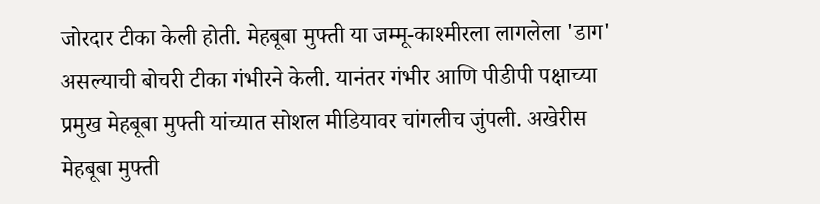जोरदार टीका केली होती. मेहबूबा मुफ्ती या जम्मू-काश्मीरला लागलेला 'डाग' असल्याची बोचरी टीका गंभीरने केली. यानंतर गंभीर आणि पीडीपी पक्षाच्या प्रमुख मेहबूबा मुफ्ती यांच्यात सोशल मीडियावर चांगलीच जुंपली. अखेरीस मेहबूबा मुफ्ती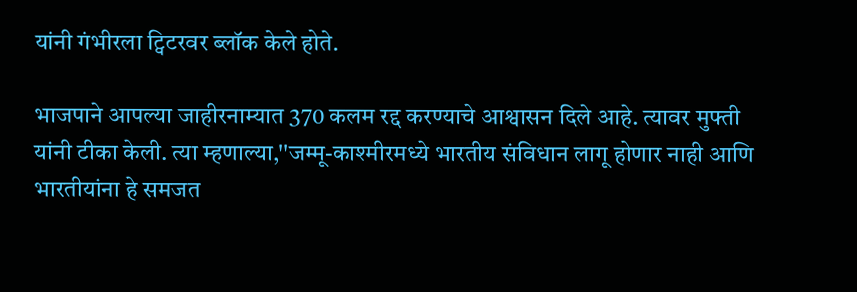यांनी गंभीरला ट्विटरवर ब्लॉक केले होते.

भाजपाने आपल्या जाहीरनाम्यात 370 कलम रद्द करण्याचे आश्वासन दिले आहे. त्यावर मुफ्ती यांनी टीका केली. त्या म्हणाल्या,''जम्मू-काश्मीरमध्ये भारतीय संविधान लागू होणार नाही आणि भारतीयांना हे समजत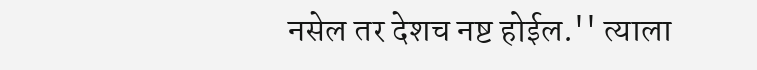नसेल तर देशच नष्ट होईल.'' त्याला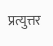प्रत्युत्तर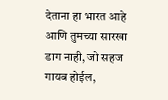देताना हा भारत आहे आणि तुमच्या सारखा डाग नाही, जो सहज गायब होईल,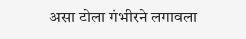असा टोला गंभीरने लगावला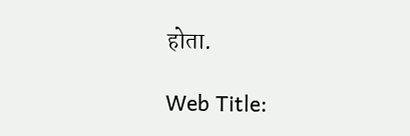होता.

Web Title: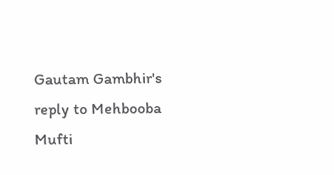Gautam Gambhir's reply to Mehbooba Mufti